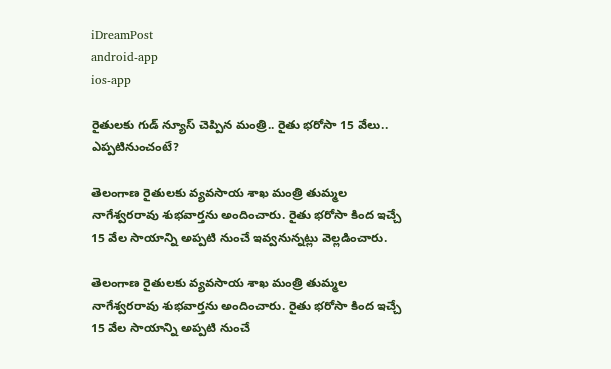iDreamPost
android-app
ios-app

రైతులకు గుడ్ న్యూస్ చెప్పిన మంత్రి.. రైతు భరోసా 15 వేలు.. ఎప్పటినుంచంటే?

తెలంగాణ రైతులకు వ్యవసాయ శాఖ మంత్రి తుమ్మల నాగేశ్వరరావు శుభవార్తను అందించారు. రైతు భరోసా కింద ఇచ్చే 15 వేల సాయాన్ని అప్పటి నుంచే ఇవ్వనున్నట్లు వెల్లడించారు.

తెలంగాణ రైతులకు వ్యవసాయ శాఖ మంత్రి తుమ్మల నాగేశ్వరరావు శుభవార్తను అందించారు. రైతు భరోసా కింద ఇచ్చే 15 వేల సాయాన్ని అప్పటి నుంచే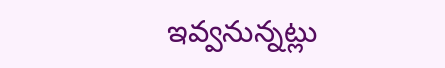ఇవ్వనున్నట్లు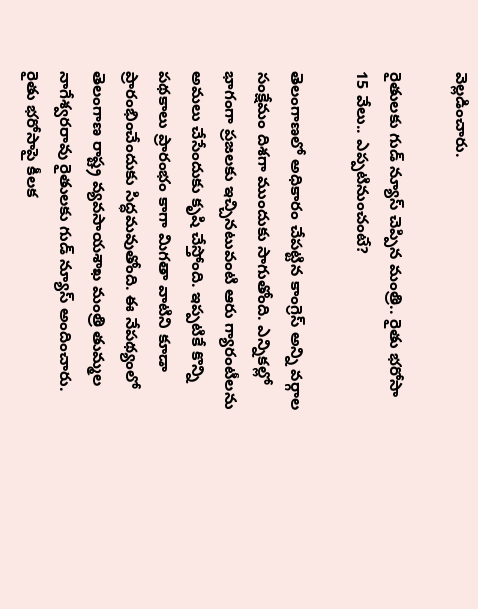వెల్లడించారు.

రైతులకు గుడ్ న్యూస్ చెప్పిన మంత్రి.. రైతు భరోసా 15 వేలు.. ఎప్పటినుంచంటే?

తెలంగాణలో అధికారం చేపట్టిన కాంగ్రెస్ అన్ని వర్గాల సంక్షేమం దిశగా ముందుకు సాగుతోంది. ఎన్నికల్లో భాగంగా ప్రజలకు ఇచ్చినటువంటి ఆరు గ్యారంటీలను అమలు చేసేందుకు కృషి చేస్తోంది. ఇప్పటికే కొన్ని పథకాలు ప్రారంభం కాగా మిగతా వాటిని కూడా ప్రారంభించేందుకు సిద్ధమవుతోంది. ఈ నేపథ్యంలో తెలంగాణ రాష్ట్ర వ్యవసాయశాఖ మంత్రి తుమ్మల నాగేశ్వరరావు రైతులకు గుడ్ న్యూస్ అందించారు. రైతు భరోసాపై కీలక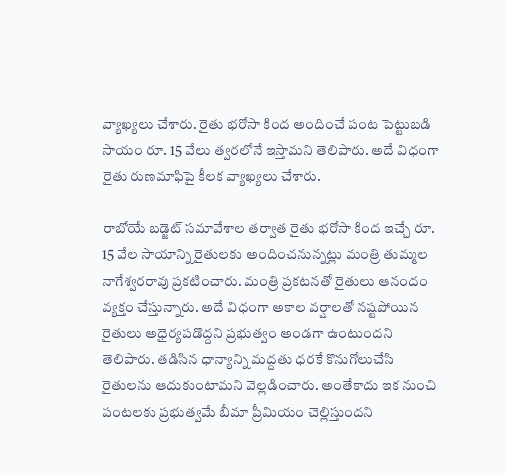వ్యాఖ్యలు చేశారు. రైతు భరోసా కింద అందించే పంట పెట్టుబడి సాయం రూ. 15 వేలు త్వరలోనే ఇస్తామని తెలిపారు. అదే విధంగా రైతు రుణమాఫిపై కీలక వ్యాఖ్యలు చేశారు.

రాబోయే బడ్జెట్ సమావేశాల తర్వాత రైతు భరోసా కింద ఇచ్చే రూ. 15 వేల సాయాన్ని రైతులకు అందించనున్నట్లు మంత్రి తుమ్మల నాగేశ్వరరావు ప్రకటించారు. మంత్రి ప్రకటనతో రైతులు ఆనందం వ్యక్తం చేస్తున్నారు. అదే విధంగా అకాల వర్షాలతో నష్టపోయిన రైతులు అధైర్యపడొద్దని ప్రభుత్వం అండగా ఉంటుందని తెలిపారు. తడిసిన ధాన్యాన్ని మద్దతు ధరకే కొనుగోలుచేసి రైతులను ఆదుకుంటామని వెల్లడించారు. అంతేకాదు ఇక నుంచి పంటలకు ప్రభుత్వమే బీమా ప్రీమియం చెల్లిస్తుందని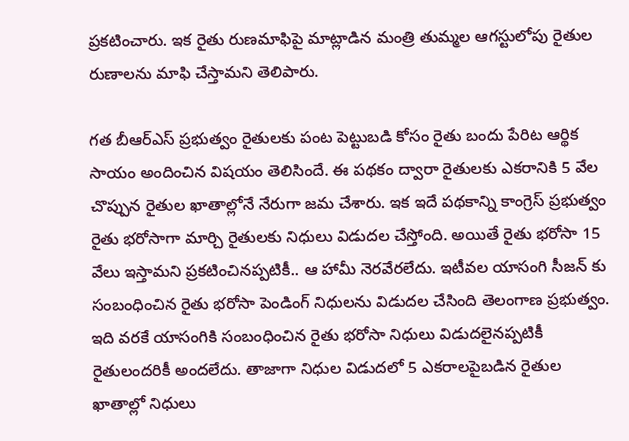ప్రకటించారు. ఇక రైతు రుణమాఫిపై మాట్లాడిన మంత్రి తుమ్మల ఆగస్టులోపు రైతుల రుణాలను మాఫి చేస్తామని తెలిపారు.

గత బీఆర్ఎస్ ప్రభుత్వం రైతులకు పంట పెట్టుబడి కోసం రైతు బందు పేరిట ఆర్థిక సాయం అందించిన విషయం తెలిసిందే. ఈ పథకం ద్వారా రైతులకు ఎకరానికి 5 వేల చొప్పున రైతుల ఖాతాల్లోనే నేరుగా జమ చేశారు. ఇక ఇదే పథకాన్ని కాంగ్రెస్ ప్రభుత్వం రైతు భరోసాగా మార్చి రైతులకు నిధులు విడుదల చేస్తోంది. అయితే రైతు భరోసా 15 వేలు ఇస్తామని ప్రకటించినప్పటికీ.. ఆ హామీ నెరవేరలేదు. ఇటీవల యాసంగి సీజన్ కు సంబంధించిన రైతు భరోసా పెండింగ్ నిధులను విడుదల చేసింది తెలంగాణ ప్రభుత్వం. ఇది వరకే యాసంగికి సంబంధించిన రైతు భరోసా నిధులు విడుదలైనప్పటికీ రైతులందరికీ అందలేదు. తాజాగా నిధుల విడుదలో 5 ఎకరాలపైబడిన రైతుల ఖాతాల్లో నిధులు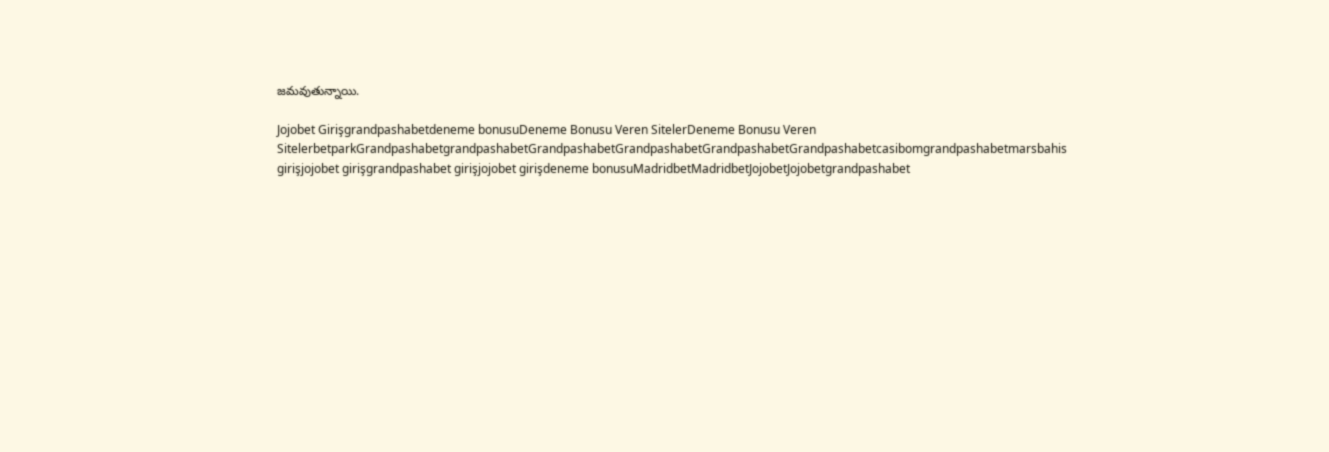జమవుతున్నాయి.

Jojobet Girişgrandpashabetdeneme bonusuDeneme Bonusu Veren SitelerDeneme Bonusu Veren SitelerbetparkGrandpashabetgrandpashabetGrandpashabetGrandpashabetGrandpashabetGrandpashabetcasibomgrandpashabetmarsbahis girişjojobet girişgrandpashabet girişjojobet girişdeneme bonusuMadridbetMadridbetJojobetJojobetgrandpashabet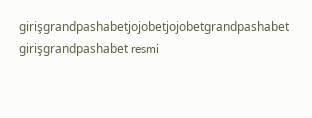girişgrandpashabetjojobetjojobetgrandpashabet girişgrandpashabet resmi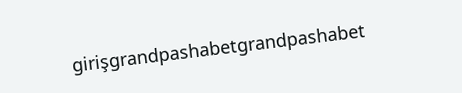girişgrandpashabetgrandpashabet